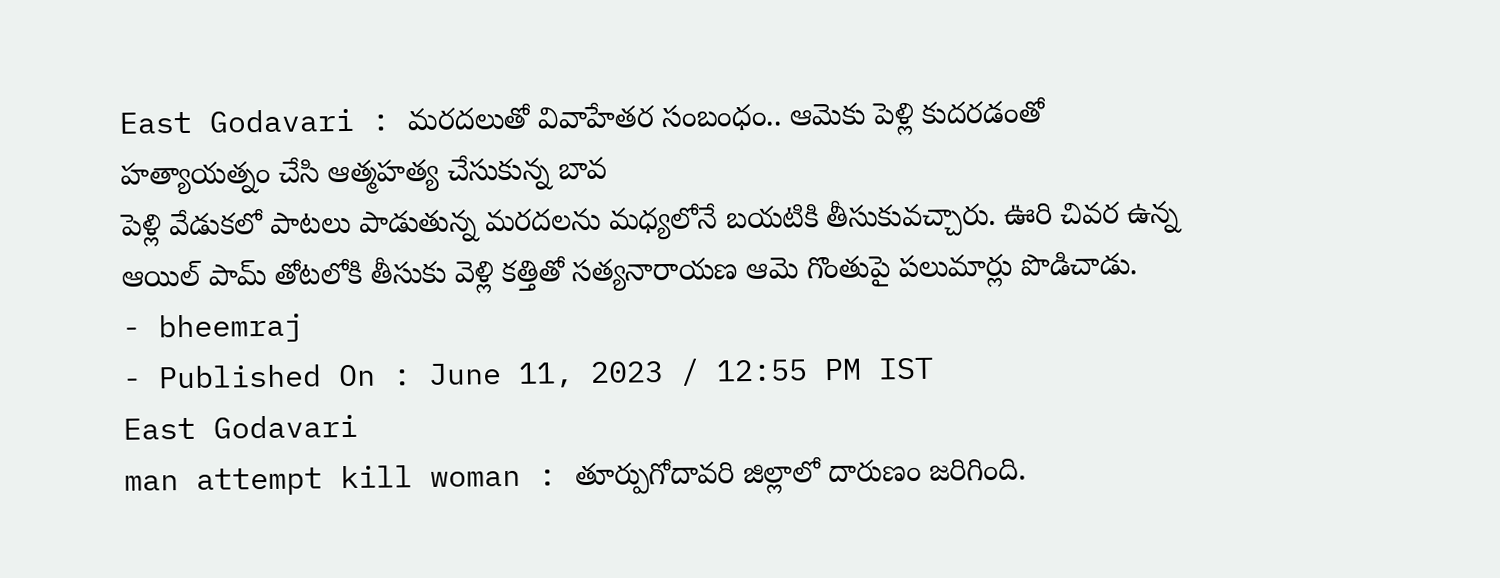East Godavari : మరదలుతో వివాహేతర సంబంధం.. ఆమెకు పెళ్లి కుదరడంతో హత్యాయత్నం చేసి ఆత్మహత్య చేసుకున్న బావ
పెళ్లి వేడుకలో పాటలు పాడుతున్న మరదలను మధ్యలోనే బయటికి తీసుకువచ్చారు. ఊరి చివర ఉన్న ఆయిల్ పామ్ తోటలోకి తీసుకు వెళ్లి కత్తితో సత్యనారాయణ ఆమె గొంతుపై పలుమార్లు పొడిచాడు.
- bheemraj
- Published On : June 11, 2023 / 12:55 PM IST
East Godavari
man attempt kill woman : తూర్పుగోదావరి జిల్లాలో దారుణం జరిగింది.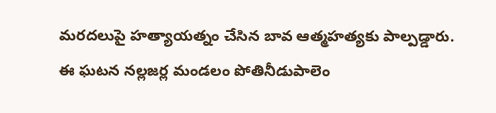మరదలుపై హత్యాయత్నం చేసిన బావ ఆత్మహత్యకు పాల్పడ్డారు. ఈ ఘటన నల్లజర్ల మండలం పోతినీడుపాలెం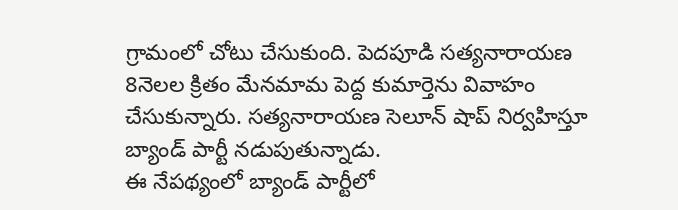గ్రామంలో చోటు చేసుకుంది. పెదపూడి సత్యనారాయణ 8నెలల క్రితం మేనమామ పెద్ద కుమార్తెను వివాహం చేసుకున్నారు. సత్యనారాయణ సెలూన్ షాప్ నిర్వహిస్తూ బ్యాండ్ పార్టీ నడుపుతున్నాడు.
ఈ నేపథ్యంలో బ్యాండ్ పార్టీలో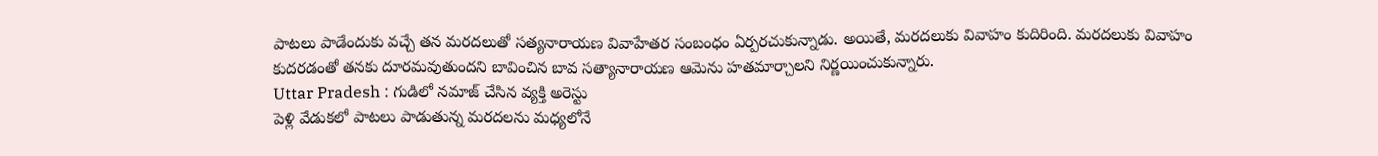పాటలు పాడేందుకు వచ్చే తన మరదలుతో సత్యనారాయణ వివాహేతర సంబంధం ఏర్పరచుకున్నాడు. అయితే, మరదలుకు వివాహం కుదిరింది. మరదలుకు వివాహం కుదరడంతో తనకు దూరమవుతుందని బావించిన బావ సత్యానారాయణ ఆమెను హతమార్చాలని నిర్ణయించుకున్నారు.
Uttar Pradesh : గుడిలో నమాజ్ చేసిన వ్యక్తి అరెస్టు
పెళ్లి వేడుకలో పాటలు పాడుతున్న మరదలను మధ్యలోనే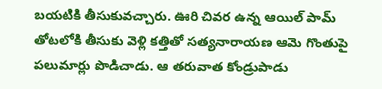బయటికి తీసుకువచ్చారు. ఊరి చివర ఉన్న ఆయిల్ పామ్ తోటలోకి తీసుకు వెళ్లి కత్తితో సత్యనారాయణ ఆమె గొంతుపై పలుమార్లు పొడిచాడు. ఆ తరువాత కోండ్రుపాడు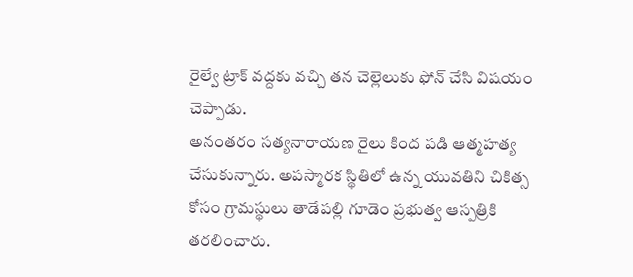రైల్వే ట్రాక్ వద్దకు వచ్చి తన చెల్లెలుకు ఫోన్ చేసి విషయం చెప్పాడు.
అనంతరం సత్యనారాయణ రైలు కింద పడి ఆత్మహత్య చేసుకున్నారు. అపస్మారక స్థితిలో ఉన్న యువతిని చికిత్స కోసం గ్రామస్థులు తాడేపల్లి గూడెం ప్రభుత్వ ఆస్పత్రికి తరలించారు.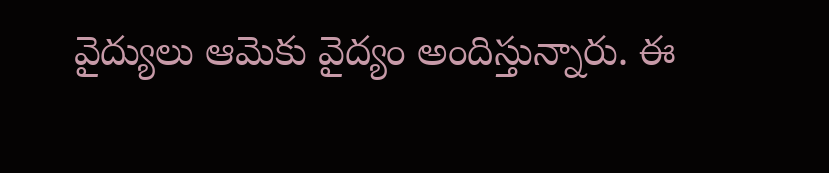వైద్యులు ఆమెకు వైద్యం అందిస్తున్నారు. ఈ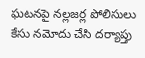ఘటనపై నల్లజర్ల పోలిసులు కేసు నమోదు చేసి దర్యాప్తు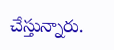చేస్తున్నారు.